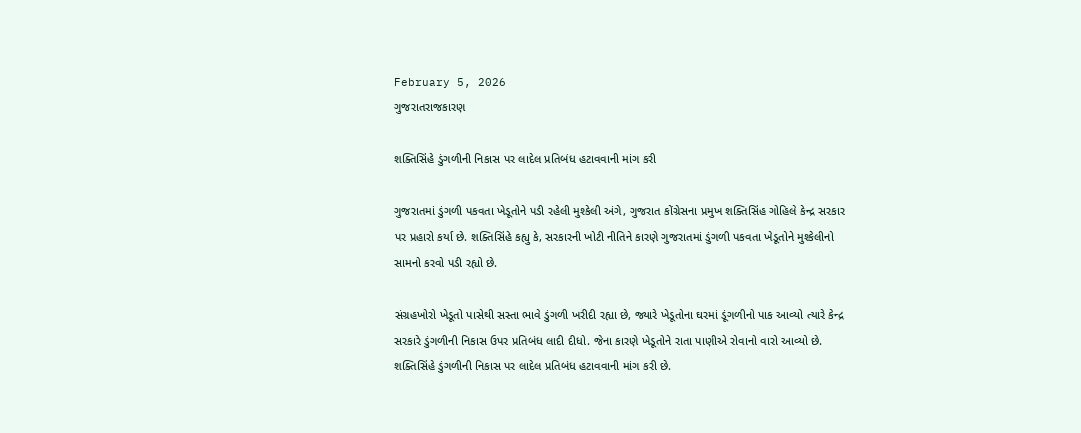February 5, 2026
ગુજરાતરાજકારણ

શક્તિસિંહે ડુંગળીની નિકાસ પર લાદેલ પ્રતિબંધ હટાવવાની માંગ કરી

ગુજરાતમાં ડુંગળી પકવતા ખેડૂતોને પડી રહેલી મુશ્કેલી અંગે, ગુજરાત કોંગ્રેસના પ્રમુખ શક્તિસિંહ ગોહિલે કેન્દ્ર સરકાર પર પ્રહારો કર્યા છે. શક્તિસિંહે કહ્યુ કે, સરકારની ખોટી નીતિને કારણે ગુજરાતમાં ડુંગળી પકવતા ખેડૂતોને મુશ્કેલીનો સામનો કરવો પડી રહ્યો છે.

સંગ્રહખોરો ખેડૂતો પાસેથી સસ્તા ભાવે ડુંગળી ખરીદી રહ્યા છે, જ્યારે ખેડૂતોના ઘરમાં ડૂંગળીનો પાક આવ્યો ત્યારે કેન્દ્ર સરકારે ડુંગળીની નિકાસ ઉપર પ્રતિબંધ લાદી દીધો. જેના કારણે ખેડૂતોને રાતા પાણીએ રોવાનો વારો આવ્યો છે. શક્તિસિંહે ડુંગળીની નિકાસ પર લાદેલ પ્રતિબંધ હટાવવાની માંગ કરી છે.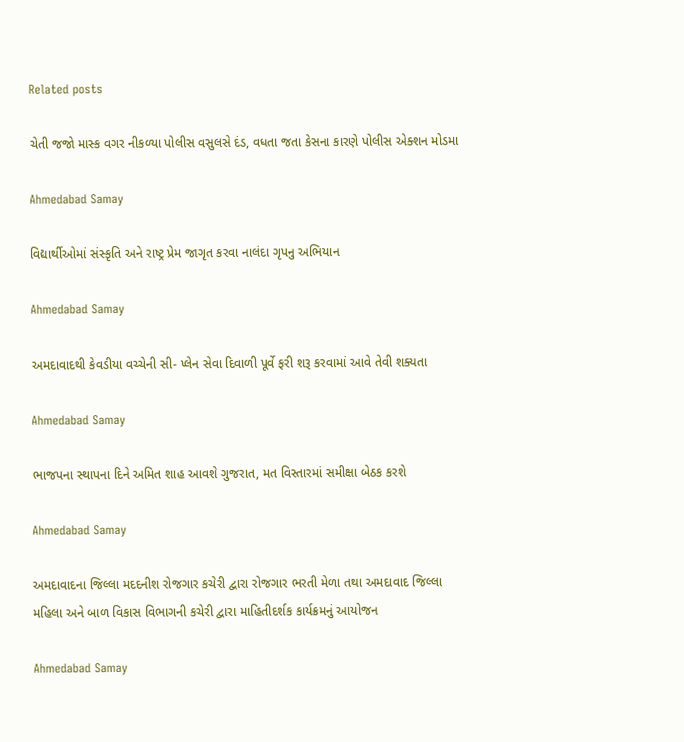Related posts

ચેતી જજો માસ્ક વગર નીકળ્યા પોલીસ વસુલસે દંડ, વધતા જતા કેસના કારણે પોલીસ એક્શન મોડમા

Ahmedabad Samay

વિદ્યાર્થીઓમાં સંસ્કૃતિ અને રાષ્ટ્ર પ્રેમ જાગૃત કરવા નાલંદા ગૃપનુ અભિયાન

Ahmedabad Samay

અમદાવાદથી કેવડીયા વચ્ચેની સી- પ્લેન સેવા દિવાળી પૂર્વે ફરી શરૂ કરવામાં આવે તેવી શક્યતા

Ahmedabad Samay

ભાજપના સ્થાપના દિને અમિત શાહ આવશે ગુજરાત, મત વિસ્તારમાં સમીક્ષા બેઠક કરશે

Ahmedabad Samay

અમદાવાદના જિલ્લા મદદનીશ રોજગાર કચેરી દ્વારા રોજગાર ભરતી મેળા તથા અમદાવાદ જિલ્લા મહિલા અને બાળ વિકાસ વિભાગની કચેરી દ્વારા માહિતીદર્શક કાર્યક્રમનું આયોજન

Ahmedabad Samay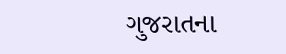ગુજરાતના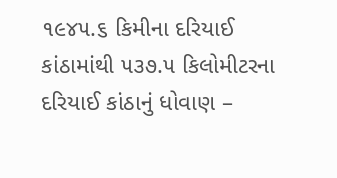૧૯૪૫.૬ કિમીના દરિયાઈ કાંઠામાંથી ૫૩૭.૫ કિલોમીટરના દરિયાઈ કાંઠાનું ધોવાણ –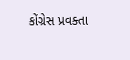કોંગ્રેસ પ્રવક્તા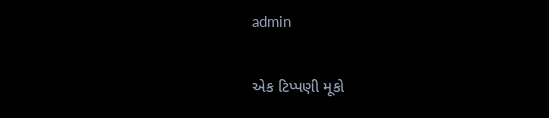admin

એક ટિપ્પણી મૂકો